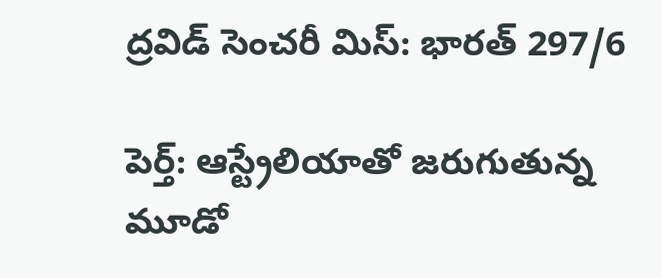ద్రవిడ్ సెంచరీ మిస్: భారత్ 297/6

పెర్త్: ఆస్ట్రేలియాతో జరుగుతున్న మూడో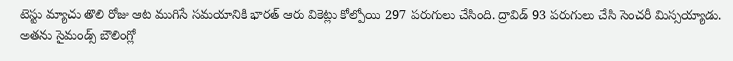టెస్టు మ్యాచు తొలి రోజు ఆట ముగిసే సమయానికి భారత్ ఆరు వికెట్లు కోల్పోయి 297 పరుగులు చేసింది. ద్రావిడ్ 93 పరుగులు చేసి సెంచరీ మిస్సయ్యాడు. అతను సైమండ్స్ బౌలింగ్లో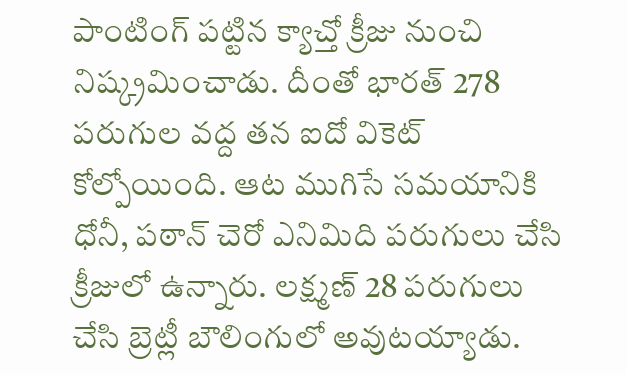పాంటింగ్ పట్టిన క్యాచ్తో క్రీజు నుంచి నిష్క్రమించాడు. దీంతో భారత్ 278 పరుగుల వద్ద తన ఐదో వికెట్ కోల్పోయింది. ఆట ముగిసే సమయానికి ధోనీ, పఠాన్ చెరో ఎనిమిది పరుగులు చేసి క్రీజులో ఉన్నారు. లక్ష్మణ్ 28 పరుగులు చేసి బ్రెట్లీ బౌలింగులో అవుటయ్యాడు.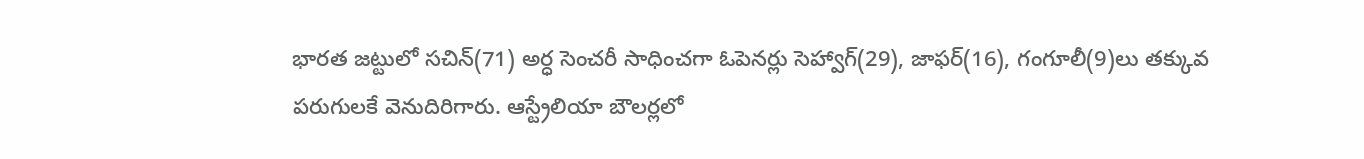భారత జట్టులో సచిన్(71) అర్ధ సెంచరీ సాధించగా ఓపెనర్లు సెహ్వాగ్(29), జాఫర్(16), గంగూలీ(9)లు తక్కువ పరుగులకే వెనుదిరిగారు. ఆస్ట్రేలియా బౌలర్లలో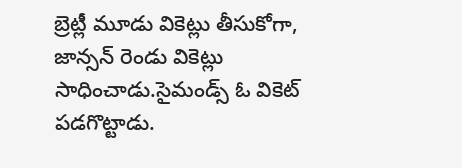బ్రెట్లీ మూడు వికెట్లు తీసుకోగా, జాన్సన్ రెండు వికెట్లు సాధించాడు.సైమండ్స్ ఓ వికెట్ పడగొట్టాడు.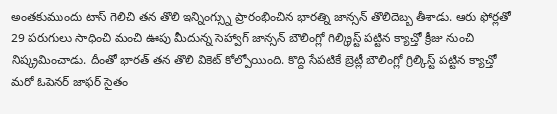అంతకుముందు టాస్ గెలిచి తన తొలి ఇన్నింగ్స్ను ప్రారంభించిన భారత్ని జాన్సన్ తొలిదెబ్బ తీశాడు. ఆరు ఫోర్లతో 29 పరుగులు సాధించి మంచి ఊపు మీదున్న సెహ్వాగ్ జాన్సన్ బౌలింగ్లో గిల్క్రిస్ట్ పట్టిన క్యాచ్తో క్రీజు నుంచి నిష్క్రమించాడు. దీంతో భారత్ తన తొలి వికెట్ కోల్పోయింది. కొద్ది సేపటికే బ్రెట్లీ బౌలింగ్లో గ్రిల్కిస్ట్ పట్టిన క్యాచ్తో మరో ఓపెనర్ జాఫర్ సైతం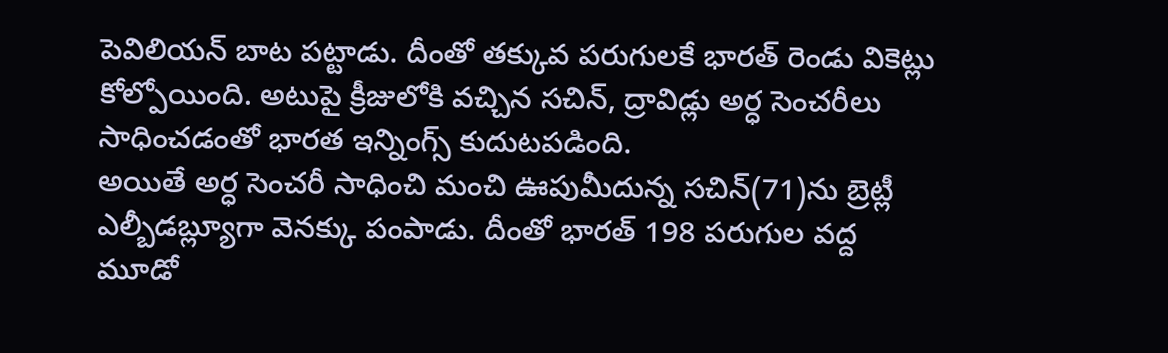పెవిలియన్ బాట పట్టాడు. దీంతో తక్కువ పరుగులకే భారత్ రెండు వికెట్లు కోల్పోయింది. అటుపై క్రీజులోకి వచ్చిన సచిన్, ద్రావిడ్లు అర్ధ సెంచరీలు సాధించడంతో భారత ఇన్నింగ్స్ కుదుటపడింది.
అయితే అర్ధ సెంచరీ సాధించి మంచి ఊపుమీదున్న సచిన్(71)ను బ్రెట్లీ ఎల్బీడబ్ల్యూగా వెనక్కు పంపాడు. దీంతో భారత్ 198 పరుగుల వద్ద మూడో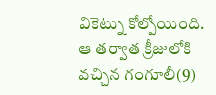వికెట్ను కోల్పోయింది. ఆ తర్వాత క్రీజులోకి వచ్చిన గంగూలీ(9)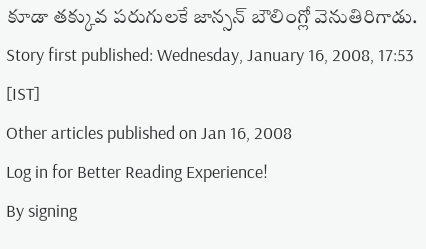కూడా తక్కువ పరుగులకే జాన్సన్ బౌలింగ్లో వెనుతిరిగాడు.
Story first published: Wednesday, January 16, 2008, 17:53 [IST]
Other articles published on Jan 16, 2008
Log in for Better Reading Experience!
By signing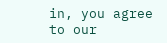in, you agree to our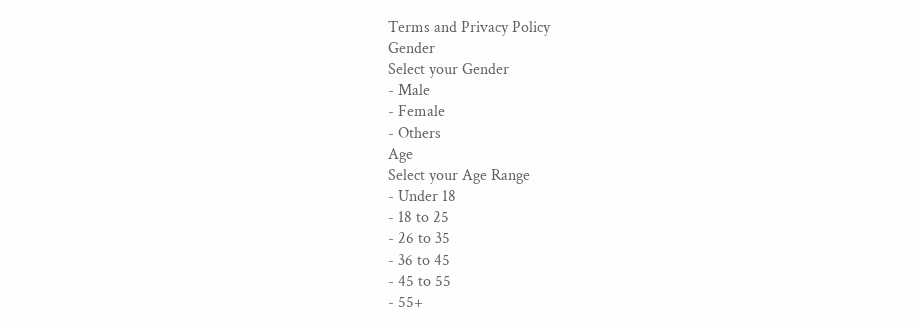Terms and Privacy Policy
Gender
Select your Gender
- Male
- Female
- Others
Age
Select your Age Range
- Under 18
- 18 to 25
- 26 to 35
- 36 to 45
- 45 to 55
- 55+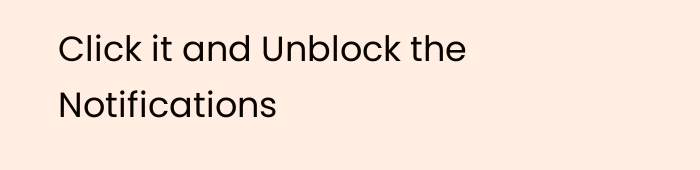Click it and Unblock the Notifications